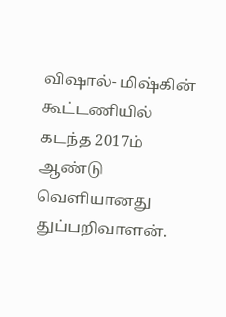விஷால்- மிஷ்கின் கூட்டணியில் கடந்த 2017ம் ஆண்டு வெளியானது துப்பறிவாளன்.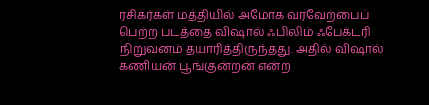ரசிகர்கள் மத்தியில் அமோக வரவேற்பைப் பெற்ற படத்தை விஷால் ஃபிலிம் ஃபேக்டரி நிறுவனம் தயாரித்திருந்தது. அதில் விஷால் கணியன் பூங்குன்றன் என்ற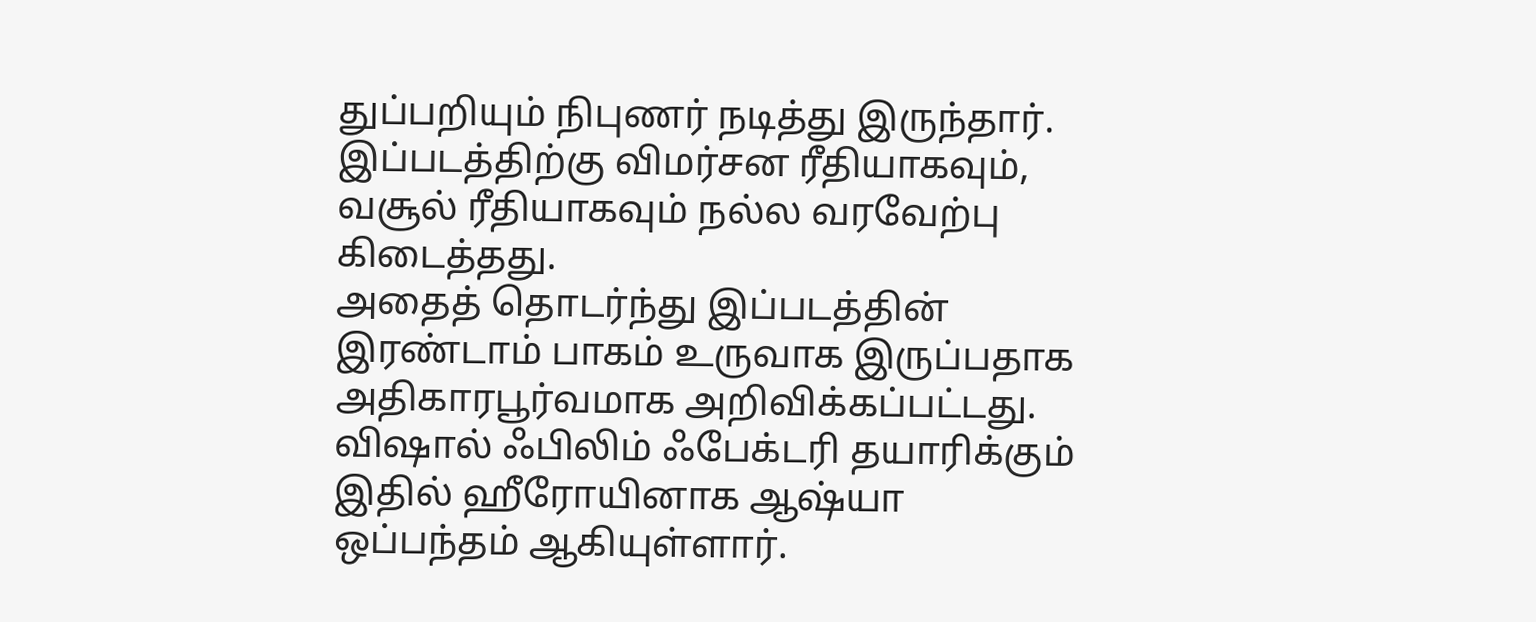துப்பறியும் நிபுணர் நடித்து இருந்தார். இப்படத்திற்கு விமர்சன ரீதியாகவும், வசூல் ரீதியாகவும் நல்ல வரவேற்பு கிடைத்தது.
அதைத் தொடர்ந்து இப்படத்தின் இரண்டாம் பாகம் உருவாக இருப்பதாக அதிகாரபூர்வமாக அறிவிக்கப்பட்டது. விஷால் ஃபிலிம் ஃபேக்டரி தயாரிக்கும் இதில் ஹீரோயினாக ஆஷ்யா ஒப்பந்தம் ஆகியுள்ளார்.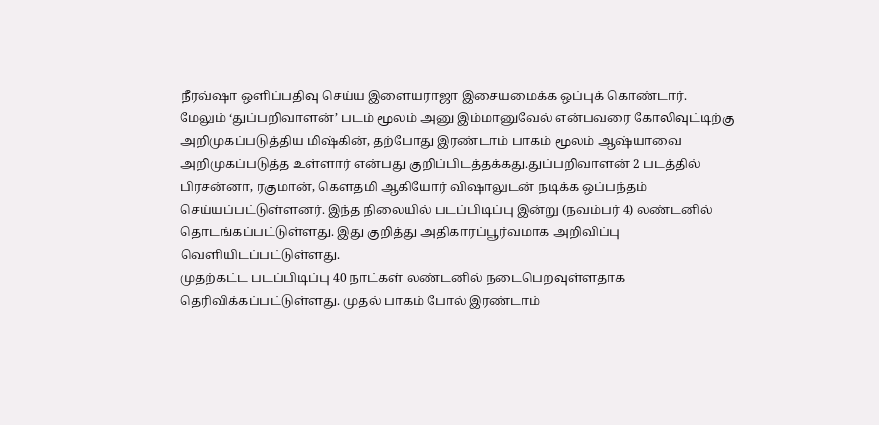நீரவ்ஷா ஒளிப்பதிவு செய்ய இளையராஜா இசையமைக்க ஒப்புக் கொண்டார்.
மேலும் ‘துப்பறிவாளன்’ படம் மூலம் அனு இம்மானுவேல் என்பவரை கோலிவுட்டிற்கு அறிமுகப்படுத்திய மிஷ்கின், தற்போது இரண்டாம் பாகம் மூலம் ஆஷ்யாவை அறிமுகப்படுத்த உள்ளார் என்பது குறிப்பிடத்தக்கது.துப்பறிவாளன் 2 படத்தில் பிரசன்னா, ரகுமான், கெளதமி ஆகியோர் விஷாலுடன் நடிக்க ஒப்பந்தம் செய்யப்பட்டுள்ளனர். இந்த நிலையில் படப்பிடிப்பு இன்று (நவம்பர் 4) லண்டனில் தொடங்கப்பட்டுள்ளது. இது குறித்து அதிகாரப்பூர்வமாக அறிவிப்பு வெளியிடப்பட்டுள்ளது.
முதற்கட்ட படப்பிடிப்பு 40 நாட்கள் லண்டனில் நடைபெறவுள்ளதாக தெரிவிக்கப்பட்டுள்ளது. முதல் பாகம் போல் இரண்டாம்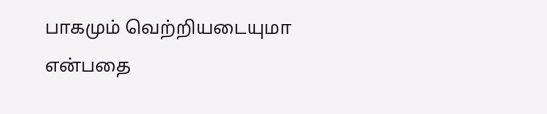பாகமும் வெற்றியடையுமா என்பதை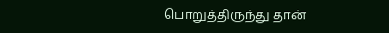பொறுத்திருந்து தான்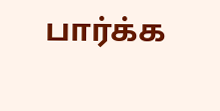பார்க்க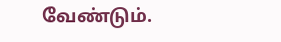வேண்டும்.